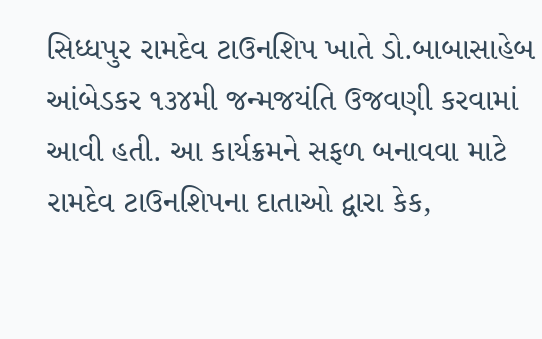સિધ્ધપુર રામદેવ ટાઉનશિપ ખાતે ડો.બાબાસાહેબ આંબેડકર ૧૩૪મી જન્મજયંતિ ઉજવણી કરવામાં આવી હતી. આ કાર્યક્રમને સફળ બનાવવા માટે રામદેવ ટાઉનશિપના દાતાઓ દ્વારા કેક,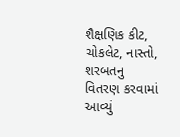શૈક્ષણિક કીટ, ચોકલેટ, નાસ્તો, શરબતનુ વિતરણ કરવામાં આવ્યું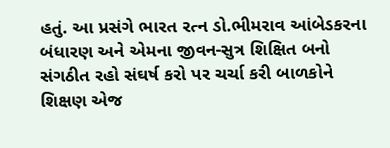હતું. આ પ્રસંગે ભારત રત્ન ડો.ભીમરાવ આંબેડકરના બંધારણ અને એમના જીવન-સુત્ર શિક્ષિત બનો સંગઠીત રહો સંઘર્ષ કરો પર ચર્ચા કરી બાળકોને શિક્ષણ એજ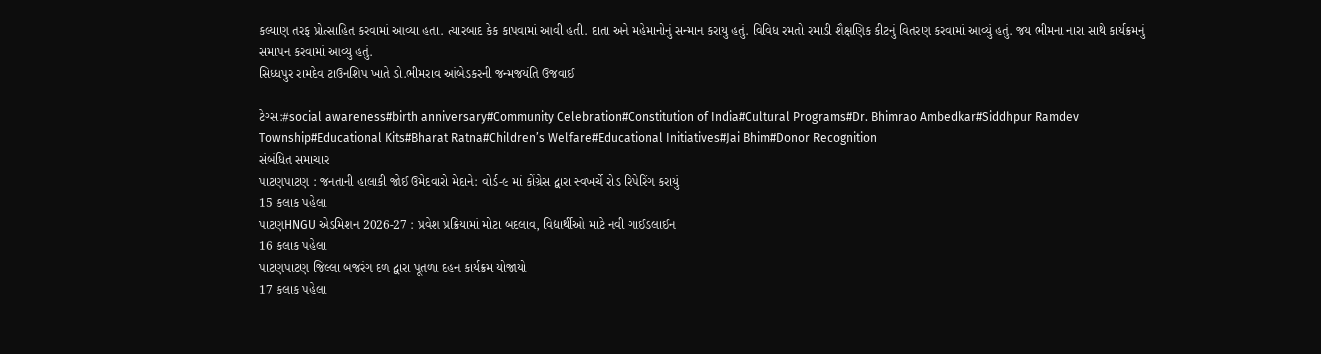કલ્યાણ તરફ પ્રોત્સાહિત કરવામાં આવ્યા હતા. ત્યારબાદ કેક કાપવામાં આવી હતી. દાતા અને મહેમાનોનું સન્માન કરાયુ હતું. વિવિધ રમતો રમાડી શૈક્ષણિક કીટનું વિતરણ કરવામાં આવ્યું હતું. જય ભીમના નારા સાથે કાર્યક્રમનું સમાપન કરવામાં આવ્યુ હતું.
સિધ્ધપુર રામદેવ ટાઉનશિપ ખાતે ડો.ભીમરાવ આંબેડકરની જન્મજયંતિ ઉજવાઈ

ટેગ્સ:#social awareness#birth anniversary#Community Celebration#Constitution of India#Cultural Programs#Dr. Bhimrao Ambedkar#Siddhpur Ramdev Township#Educational Kits#Bharat Ratna#Children’s Welfare#Educational Initiatives#Jai Bhim#Donor Recognition
સંબંધિત સમાચાર
પાટણપાટણ : જનતાની હાલાકી જોઈ ઉમેદવારો મેદાને: વોર્ડ-૯ માં કોંગ્રેસ દ્વારા સ્વખર્ચે રોડ રિપેરિંગ કરાયું
15 કલાક પહેલા
પાટણHNGU એડમિશન 2026-27 : પ્રવેશ પ્રક્રિયામાં મોટા બદલાવ, વિદ્યાર્થીઓ માટે નવી ગાઈડલાઈન
16 કલાક પહેલા
પાટણપાટણ જિલ્લા બજરંગ દળ દ્વારા પૂતળા દહન કાર્યક્રમ યોજાયો
17 કલાક પહેલા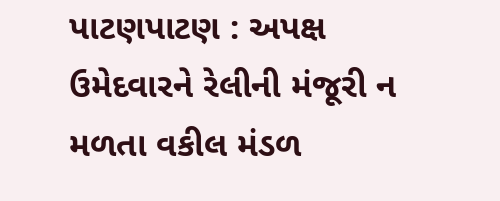પાટણપાટણ : અપક્ષ ઉમેદવારને રેલીની મંજૂરી ન મળતા વકીલ મંડળ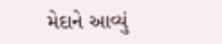મેદાને આવ્યું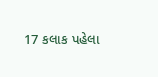17 કલાક પહેલા